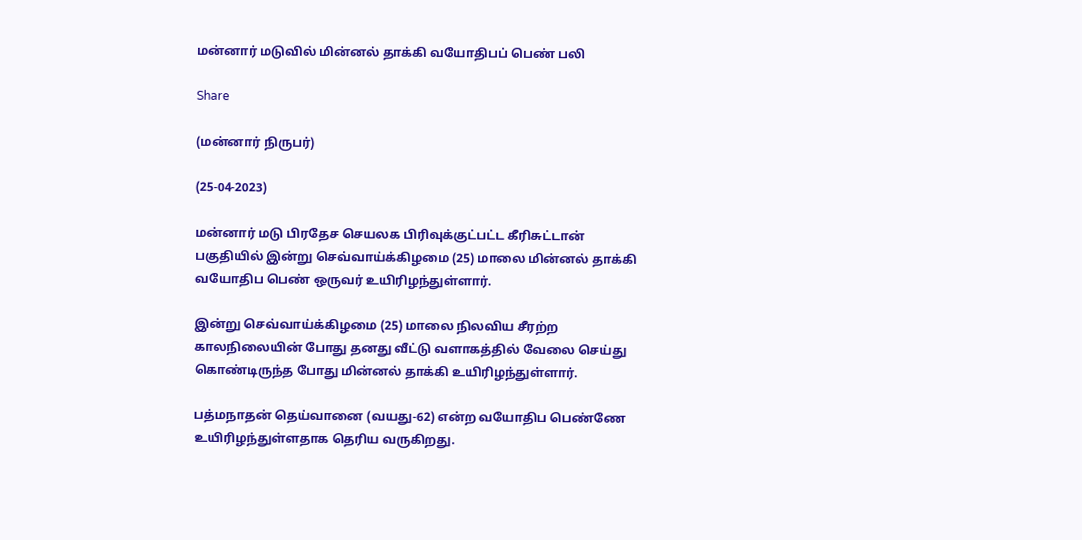மன்னார் மடுவில் மின்னல் தாக்கி வயோதிபப் பெண் பலி

Share

(மன்னார் நிருபர்)

(25-04-2023)

மன்னார் மடு பிரதேச செயலக பிரிவுக்குட்பட்ட கீரிசுட்டான் பகுதியில் இன்று செவ்வாய்க்கிழமை (25) மாலை மின்னல் தாக்கி வயோதிப பெண் ஒருவர் உயிரிழந்துள்ளார்.

இன்று செவ்வாய்க்கிழமை (25) மாலை நிலவிய சீரற்ற காலநிலையின் போது தனது வீட்டு வளாகத்தில் வேலை செய்து கொண்டிருந்த போது மின்னல் தாக்கி உயிரிழந்துள்ளார்.

பத்மநாதன் தெய்வானை (வயது-62) என்ற வயோதிப பெண்ணே உயிரிழந்துள்ளதாக தெரிய வருகிறது.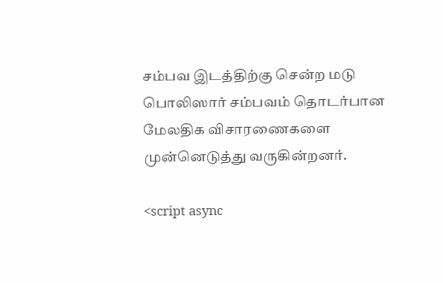சம்பவ இடத்திற்கு சென்ற மடு பொலிஸார் சம்பவம் தொடர்பான மேலதிக விசாரணைகளை முன்னெடுத்து வருகின்றனர்.

<script async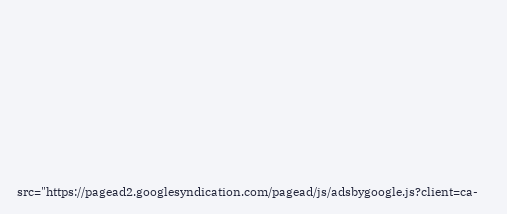src="https://pagead2.googlesyndication.com/pagead/js/adsbygoogle.js?client=ca-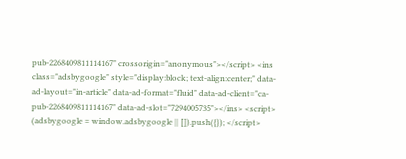pub-2268409811114167" crossorigin="anonymous"></script> <ins class="adsbygoogle" style="display:block; text-align:center;" data-ad-layout="in-article" data-ad-format="fluid" data-ad-client="ca-pub-2268409811114167" data-ad-slot="7294005735"></ins> <script> (adsbygoogle = window.adsbygoogle || []).push({}); </script>